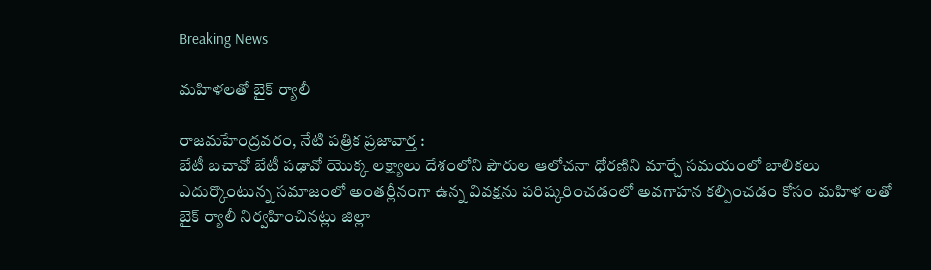Breaking News

మహిళలతో బైక్ ర్యాలీ

రాజమహేంద్రవరం, నేటి పత్రిక ప్రజావార్త :
బేటీ బచావో బేటీ పఢావో యొక్క లక్ష్యాలు దేశంలోని పౌరుల ఆలోచనా ధోరణిని మార్చే సమయంలో బాలికలు ఎదుర్కొంటున్న సమాజంలో అంతర్లీనంగా ఉన్న వివక్షను పరిష్కరించడంలో అవగాహన కల్పించడం కోసం మహిళ లతో బైక్ ర్యాలీ నిర్వహించినట్లు జిల్లా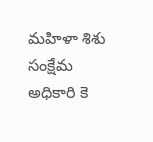మహిళా శిశు సంక్షేమ అధికారి కె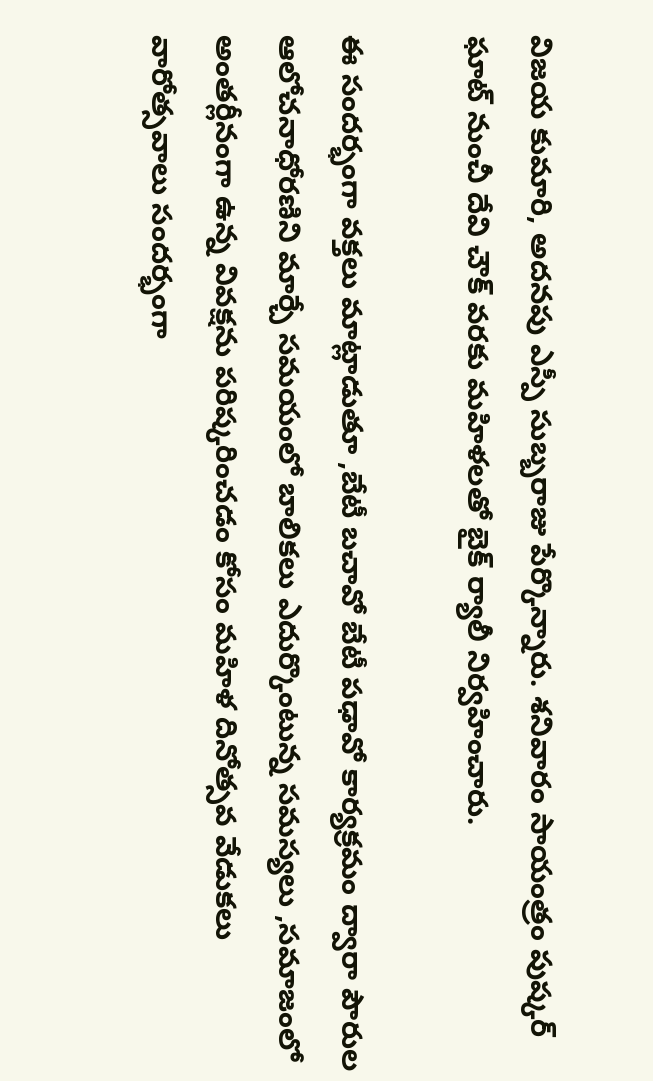విజయ కుమారి, అదనపు ఎస్పీ సుబ్బరాజు పేర్కొన్నారు. శనివారం సాయంత్రం పుష్కర్ ఘాట్ నుంచీ దేవి చౌక్ వరకు మహిళలతో బైక్ ర్యాలీ నిర్వహించారు.

ఈ సందర్భంగా వక్తలు మాట్లాడుతూ ,బేటీ బచావో బేటీ పఢావో కార్యక్రమం ద్వారా పౌరుల ఆలోచనాధోరణిని మార్చే సమయంలో బాలికలు ఎదుర్కొంటున్న సమస్యలు ,సమాజంలో అంతర్లీనంగా ఉన్న వివక్షను పరిష్కరించడం కోసం మహిళ దినోత్సవ వేడుకలు వారోత్సవాలు సందర్భంగా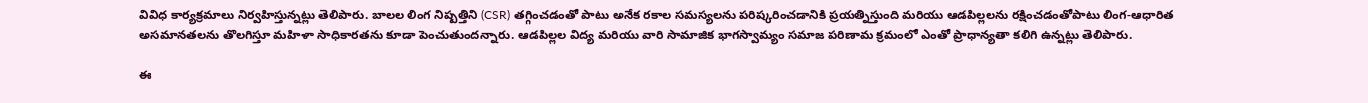వివిధ కార్యక్రమాలు నిర్వహిస్తున్నట్లు తెలిపారు. బాలల లింగ నిష్పత్తిని (CSR) తగ్గించడంతో పాటు అనేక రకాల సమస్యలను పరిష్కరించడానికి ప్రయత్నిస్తుంది మరియు ఆడపిల్లలను రక్షించడంతోపాటు లింగ-ఆధారిత అసమానతలను తొలగిస్తూ మహిళా సాధికారతను కూడా పెంచుతుందన్నారు. ఆడపిల్లల విద్య మరియు వారి సామాజిక భాగస్వామ్యం సమాజ పరిణామ క్రమంలో ఎంతో ప్రాధాన్యతా కలిగి ఉన్నట్లు తెలిపారు.

ఈ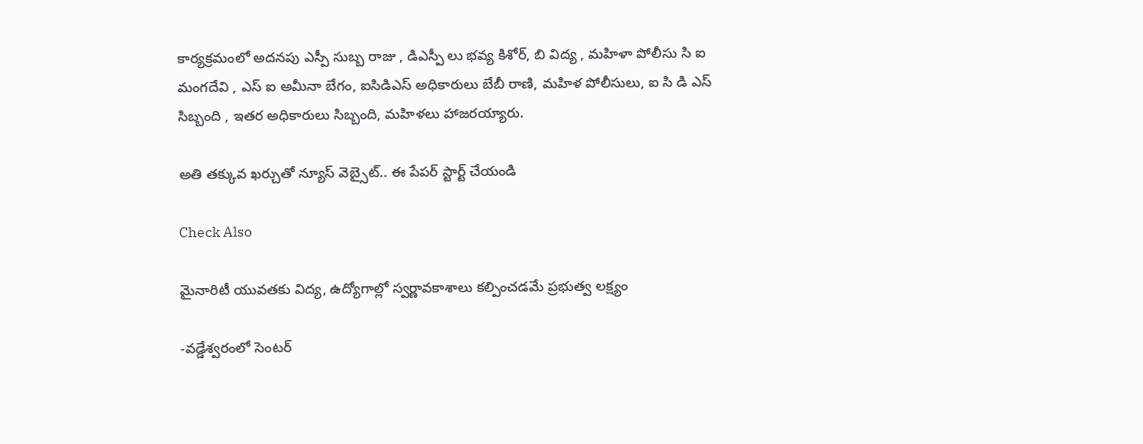కార్యక్రమంలో అదనపు ఎస్పీ సుబ్బ రాజు , డిఎస్పీ లు భవ్య కిశోర్, బి విద్య , మహిళా పోలీసు సి ఐ మంగదేవి , ఎస్ ఐ అమీనా బేగం, ఐసిడిఎస్ అధికారులు బేబీ రాణి, మహిళ పోలీసులు, ఐ సి డి ఎస్ సిబ్బంది , ఇతర అధికారులు సిబ్బంది, మహిళలు హాజరయ్యారు.

అతి తక్కువ ఖర్చుతో న్యూస్ వెబ్సైట్.. ఈ పేపర్ స్టార్ట్ చేయండి

Check Also

మైనారిటీ యువతకు విద్య, ఉద్యోగాల్లో స్వర్ణావకాశాలు కల్పించడమే ప్రభుత్వ లక్ష్యం

-వడ్డేశ్వరంలో సెంటర్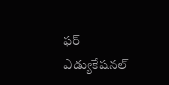ఫర్ ఎడ్యుకేషనల్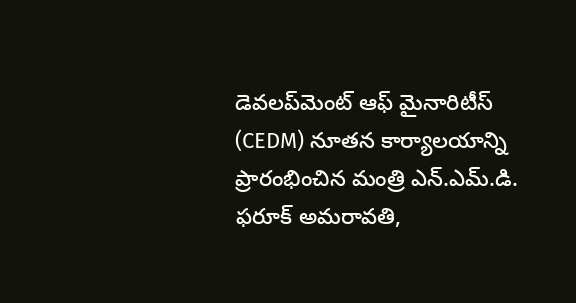డెవలప్‌మెంట్ ఆఫ్ మైనారిటీస్ (CEDM) నూతన కార్యాలయాన్ని ప్రారంభించిన మంత్రి ఎన్.ఎమ్.డి. ఫరూక్ అమరావతి,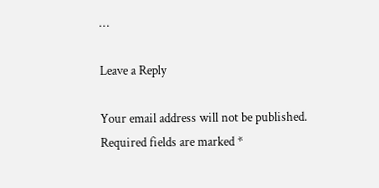…

Leave a Reply

Your email address will not be published. Required fields are marked *